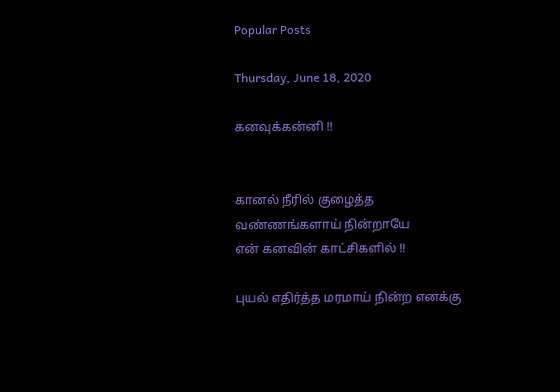Popular Posts

Thursday, June 18, 2020

கனவுக்கன்னி !!


கானல் நீரில் குழைத்த வண்ணங்களாய் நின்றாயே
என் கனவின் காட்சிகளில் !!

புயல் எதிர்த்த மரமாய் நின்ற எனக்கு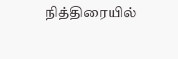நித்திரையில்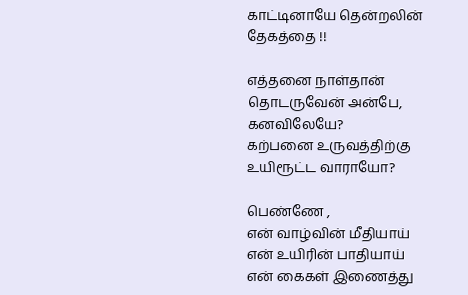காட்டினாயே தென்றலின் தேகத்தை !!

எத்தனை நாள்தான் தொடருவேன் அன்பே, கனவிலேயே?
கற்பனை உருவத்திற்கு உயிரூட்ட வாராயோ?

பெண்ணே ,
என் வாழ்வின் மீதியாய்
என் உயிரின் பாதியாய்
என் கைகள் இணைத்து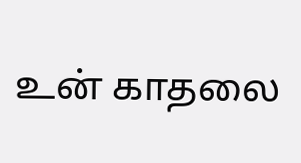உன் காதலை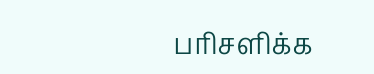பரிசளிக்க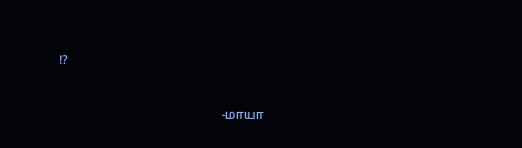!?


                                                    -மாயா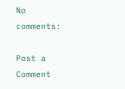No comments:

Post a Comment